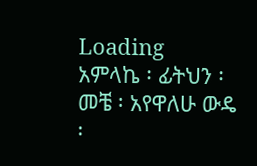Loading
አምላኬ ፡ ፊትህን ፡ መቼ ፡ አየዋለሁ ውዴ ፡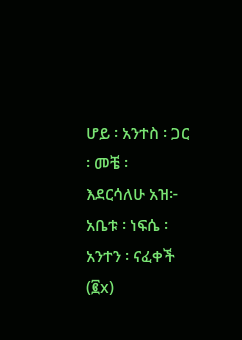ሆይ ፡ አንተስ ፡ ጋር ፡ መቼ ፡ እደርሳለሁ አዝ፦ አቤቱ ፡ ነፍሴ ፡ አንተን ፡ ናፈቀች (፪x)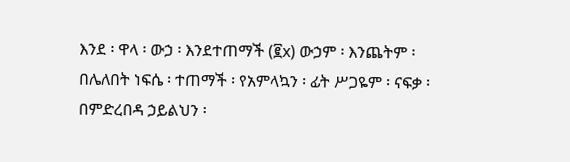እንደ ፡ ዋላ ፡ ውኃ ፡ እንደተጠማች (፪x) ውኃም ፡ እንጨትም ፡ በሌለበት ነፍሴ ፡ ተጠማች ፡ የአምላኳን ፡ ፊት ሥጋዬም ፡ ናፍቃ ፡ በምድረበዳ ኃይልህን ፡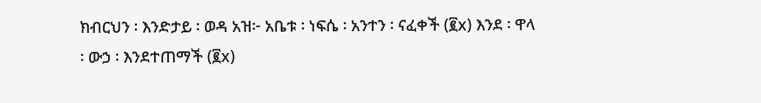ክብርህን ፡ እንድታይ ፡ ወዳ አዝ፦ አቤቱ ፡ ነፍሴ ፡ አንተን ፡ ናፈቀች (፪x) እንደ ፡ ዋላ ፡ ውኃ ፡ እንደተጠማች (፪x)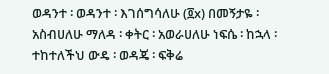ወዳንተ ፡ ወዳንተ ፡ እገሰግሳለሁ (፬x) በመኝታዬ ፡ አስብሀለሁ ማለዳ ፡ ቀትር ፡ አወራሀለሁ ነፍሴ ፡ ከኋላ ፡ ተከተለችህ ውዴ ፡ ወዳጄ ፡ ፍቅሬ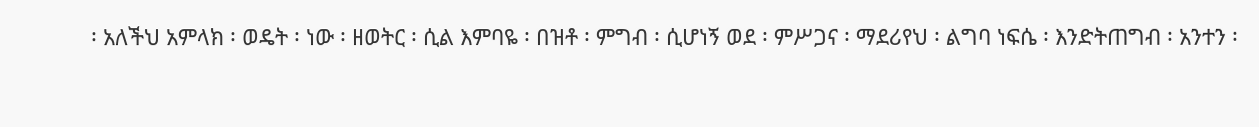፡ አለችህ አምላክ ፡ ወዴት ፡ ነው ፡ ዘወትር ፡ ሲል እምባዬ ፡ በዝቶ ፡ ምግብ ፡ ሲሆነኝ ወደ ፡ ምሥጋና ፡ ማደሪየህ ፡ ልግባ ነፍሴ ፡ እንድትጠግብ ፡ አንተን ፡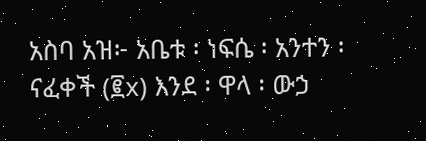አስባ አዝ፦ አቤቱ ፡ ነፍሴ ፡ አንተን ፡ ናፈቀች (፪x) እንደ ፡ ዋላ ፡ ውኃ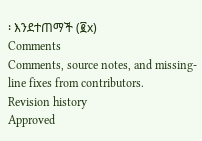፡ እንደተጠማች (፪x)
Comments
Comments, source notes, and missing-line fixes from contributors.
Revision history
Approved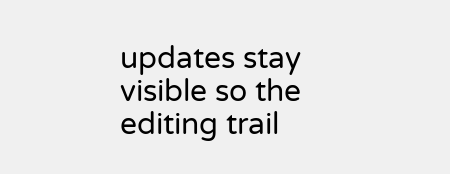updates stay visible so the editing trail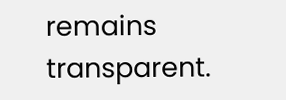remains transparent.